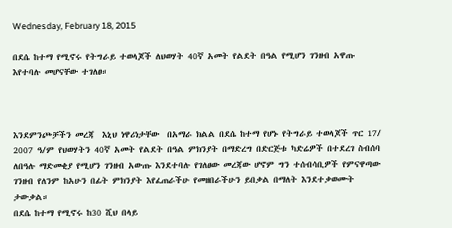Wednesday, February 18, 2015

በደሴ ከተማ የሚኖሩ የትግራይ ተወላጆች ለህወሃት 40ኛ አመት የልደት በዓል የሚሆን ገንዘብ አዋጡ እየተባሉ መሆናቸው ተገለፀ።



እንደምንጮቻችን መረጃ  እኒህ ነዋሪነታቸው  በአማራ ክልል በደሴ ከተማ የሆኑ የትግራይ ተወላጆች ጥር 17/ 2007 ዓ/ም የህወሃትን 40ኛ አመት የልደት በዓል ምክንያት በማድረግ በድርጅቱ ካድሬዎች በተደረገ ስብሰባ ለበዓሉ ማድመቂያ የሚሆን ገንዘብ አውጡ እንደተባሉ የገለፀው መረጃው ሆኖም ግን ተሰብሳቢዎች የምናዋጣው ገንዘብ የለንም ከአሁን በፊት ምክንያት እየፈጠራችሁ የመዘበራችሁን ይበቃል በማለት እንደተቃወሙት ታውቃል።
በደሴ ከተማ የሚኖሩ ከ30 ሺህ በላይ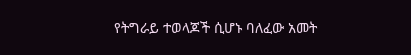የትግራይ ተወላጆች ሲሆኑ ባለፈው አመት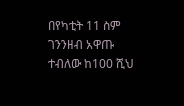በየካቲት 11 ስም ገንንዘብ አዋጡ ተብለው ከ100 ሺህ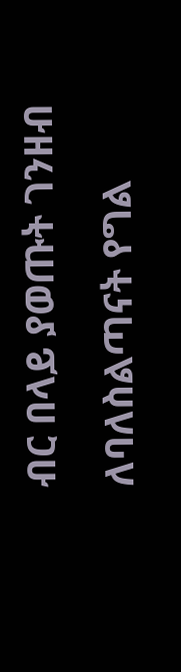ብር በላይ ያወጡት ገንዘብ ለባለስልጣናት የግል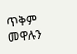ጥቅም መዋሉን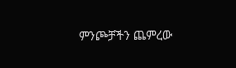ምንጮቻችን ጨምረው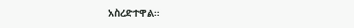አስረድተዋል።